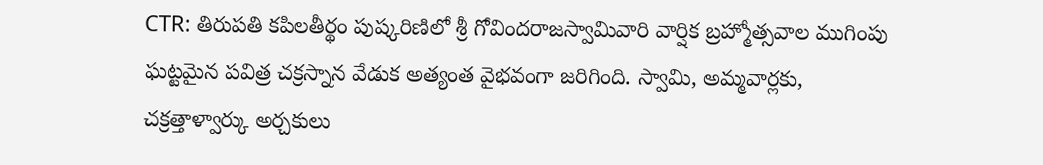CTR: తిరుపతి కపిలతీర్థం పుష్కరిణిలో శ్రీ గోవిందరాజస్వామివారి వార్షిక బ్రహ్మోత్సవాల ముగింపు ఘట్టమైన పవిత్ర చక్రస్నాన వేడుక అత్యంత వైభవంగా జరిగింది. స్వామి, అమ్మవార్లకు, చక్రత్తాళ్వార్కు అర్చకులు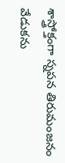శాస్త్రోక్తంగా స్నపన తిరుమంజనం వేడుకను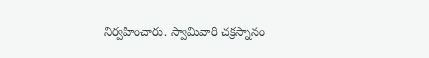నిర్వహించారు. స్వామివారి చక్రస్నానం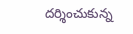దర్శించుకున్న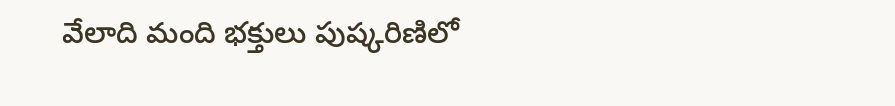వేలాది మంది భక్తులు పుష్కరిణిలో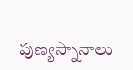పుణ్యస్నానాలు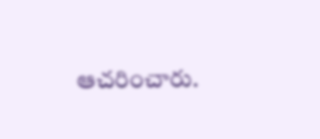ఆచరించారు.